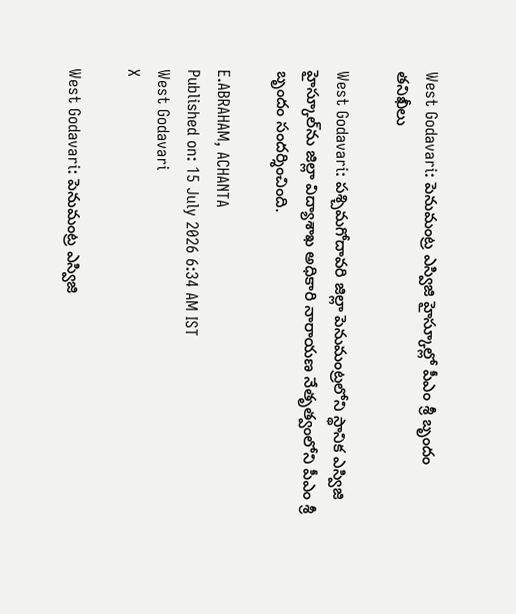West Godavari: పెనుమంట్ర ఎస్విజి హైస్కూల్లో పీఎం శ్రీ బృందం తనిఖీలు

West Godavari: పశ్చిమగోదావరి జిల్లా పెనుమంట్రలోని స్థానిక ఎస్విజి హైస్కూల్‌ను జిల్లా విద్యాశాఖ అధికారి నారాయణ నేతృత్వంలోని పీఎం శ్రీ బృందం సందర్శించింది.

E.ABRAHAM, ACHANTA
Published on: 15 July 2026 6:34 AM IST
West Godavari
X

West Godavari: పెనుమంట్ర ఎస్విజి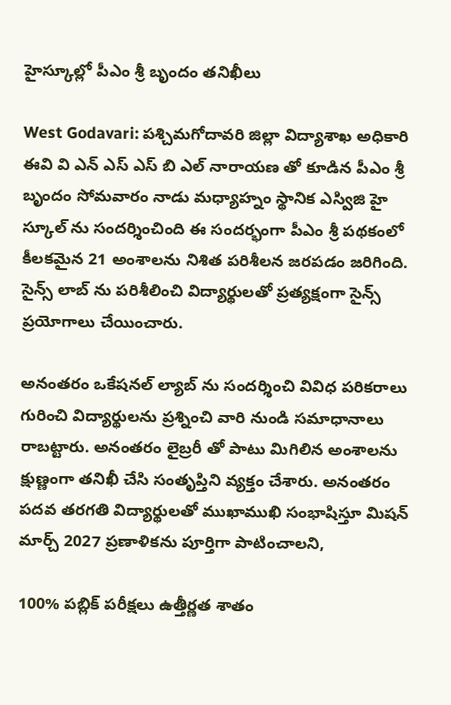హైస్కూల్లో పీఎం శ్రీ బృందం తనిఖీలు

West Godavari: పశ్చిమగోదావరి జిల్లా విద్యాశాఖ అధికారి ఈవి వి ఎన్ ఎస్ ఎస్ బి ఎల్ నారాయణ తో కూడిన పీఎం శ్రీ బృందం సోమవారం నాడు మధ్యాహ్నం స్థానిక ఎస్విజి హై స్కూల్ ను సందర్శించింది ఈ సందర్భంగా పీఎం శ్రీ పథకంలో కీలకమైన 21 అంశాలను నిశిత పరిశీలన జరపడం జరిగింది. సైన్స్ లాబ్ ను పరిశీలించి విద్యార్థులతో ప్రత్యక్షంగా సైన్స్ ప్రయోగాలు చేయించారు.

అనంతరం ఒకేషనల్ ల్యాబ్ ను సందర్శించి వివిధ పరికరాలు గురించి విద్యార్థులను ప్రశ్నించి వారి నుండి సమాధానాలు రాబట్టారు. అనంతరం లైబ్రరీ తో పాటు మిగిలిన అంశాలను క్షుణ్ణంగా తనిఖీ చేసి సంతృప్తిని వ్యక్తం చేశారు. అనంతరం పదవ తరగతి విద్యార్థులతో ముఖాముఖి సంభాషిస్తూ మిషన్ మార్చ్ 2027 ప్రణాళికను పూర్తిగా పాటించాలని,

100% పబ్లిక్ పరీక్షలు ఉత్తీర్ణత శాతం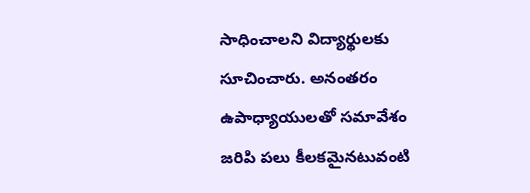సాధించాలని విద్యార్థులకు సూచించారు. అనంతరం ఉపాధ్యాయులతో సమావేశం జరిపి పలు కీలకమైనటువంటి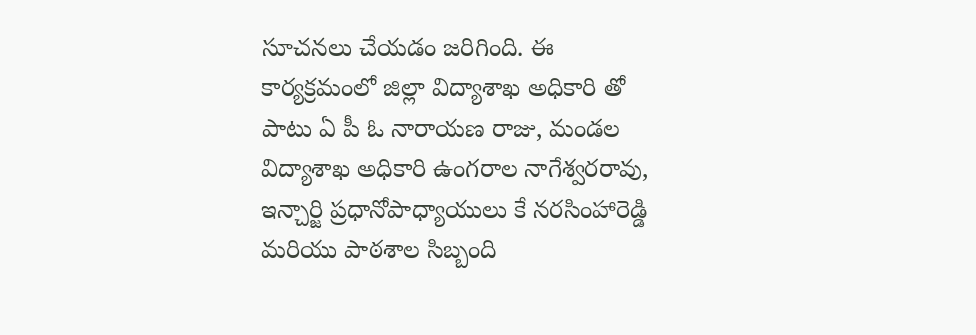సూచనలు చేయడం జరిగింది. ఈ కార్యక్రమంలో జిల్లా విద్యాశాఖ అధికారి తో పాటు ఏ పీ ఓ నారాయణ రాజు, మండల విద్యాశాఖ అధికారి ఉంగరాల నాగేశ్వరరావు, ఇన్చార్జి ప్రధానోపాధ్యాయులు కే నరసింహారెడ్డి మరియు పాఠశాల సిబ్బంది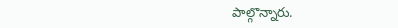పాల్గొన్నారు.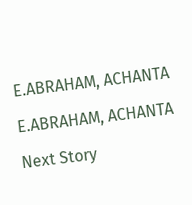E.ABRAHAM, ACHANTA

E.ABRAHAM, ACHANTA

Next Story